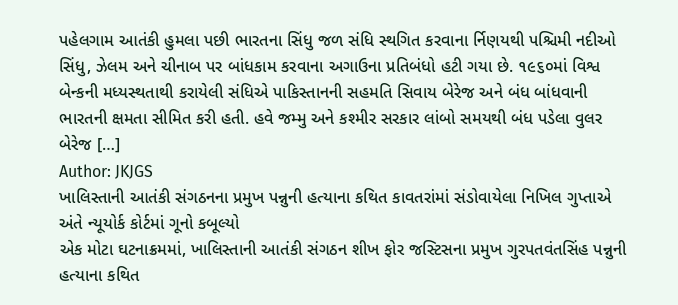પહેલગામ આતંકી હુમલા પછી ભારતના સિંધુ જળ સંધિ સ્થગિત કરવાના ર્નિણયથી પશ્ચિમી નદીઓ સિંધુ, ઝેલમ અને ચીનાબ પર બાંધકામ કરવાના અગાઉના પ્રતિબંધો હટી ગયા છે. ૧૯૬૦માં વિશ્વ બેન્કની મધ્યસ્થતાથી કરાયેલી સંધિએ પાકિસ્તાનની સહમતિ સિવાય બેરેજ અને બંધ બાંધવાની ભારતની ક્ષમતા સીમિત કરી હતી. હવે જમ્મુ અને કશ્મીર સરકાર લાંબો સમયથી બંધ પડેલા વુલર બેરેજ […]
Author: JKJGS
ખાલિસ્તાની આતંકી સંગઠનના પ્રમુખ પન્નુની હત્યાના કથિત કાવતરાંમાં સંડોવાયેલા નિખિલ ગુપ્તાએ અંતે ન્યૂયોર્ક કોર્ટમાં ગૂનો કબૂલ્યો
એક મોટા ઘટનાક્રમમાં, ખાલિસ્તાની આતંકી સંગઠન શીખ ફોર જસ્ટિસના પ્રમુખ ગુરપતવંતસિંહ પન્નુની હત્યાના કથિત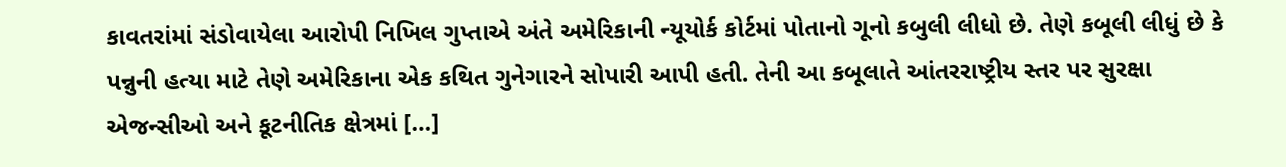કાવતરાંમાં સંડોવાયેલા આરોપી નિખિલ ગુપ્તાએ અંતે અમેરિકાની ન્યૂયોર્ક કોર્ટમાં પોતાનો ગૂનો કબુલી લીધો છે. તેણે કબૂલી લીધું છે કે પન્નુની હત્યા માટે તેણે અમેરિકાના એક કથિત ગુનેગારને સોપારી આપી હતી. તેની આ કબૂલાતે આંતરરાષ્ટ્રીય સ્તર પર સુરક્ષા એજન્સીઓ અને કૂટનીતિક ક્ષેત્રમાં […]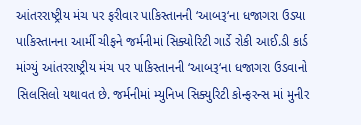આંતરરાષ્ટ્રીય મંચ પર ફરીવાર પાકિસ્તાનની ‘આબરૂ‘ના ધજાગરા ઉડ્યા
પાકિસ્તાનના આર્મી ચીફને જર્મનીમાં સિક્યોરિટી ગાર્ડે રોકી આઈ.ડી કાર્ડ માંગ્યું આંતરરાષ્ટ્રીય મંચ પર પાકિસ્તાનની ‘આબરૂ‘ના ધજાગરા ઉડવાનો સિલસિલો યથાવત છે. જર્મનીમાં મ્યુનિખ સિક્યુરિટી કોન્ફરન્સ માં મુનીર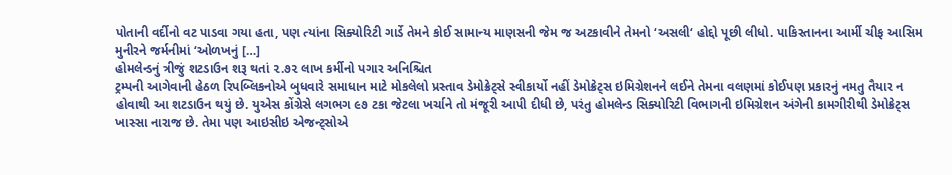પોતાની વર્દીનો વટ પાડવા ગયા હતા, પણ ત્યાંના સિક્યોરિટી ગાર્ડે તેમને કોઈ સામાન્ય માણસની જેમ જ અટકાવીને તેમનો ‘અસલી‘ હોદ્દો પૂછી લીધો. પાકિસ્તાનના આર્મી ચીફ આસિમ મુનીરને જર્મનીમાં ‘ઓળખનું […]
હોમલેન્ડનું ત્રીજું શટડાઉન શરૂ થતાં ૨.૭૨ લાખ કર્મીનો પગાર અનિશ્ચિત
ટ્રમ્પની આગેવાની હેઠળ રિપબ્લિકનોએ બુધવારે સમાધાન માટે મોકલેલો પ્રસ્તાવ ડેમોક્રેટ્સે સ્વીકાર્યો નહીં ડેમોક્રેટ્સ ઇમિગ્રેશનને લઈને તેમના વલણમાં કોઈપણ પ્રકારનું નમતુ તૈયાર ન હોવાથી આ શટડાઉન થયું છે. યુએસ કોંગ્રેસે લગભગ ૯૭ ટકા જેટલા ખર્ચાને તો મંજૂરી આપી દીધી છે, પરંતુ હોમલેન્ડ સિક્યોરિટી વિભાગની ઇમિગ્રેશન અંગેની કામગીરીથી ડેમોક્રેટ્સ ખાસ્સા નારાજ છે. તેમા પણ આઇસીઇ એજન્ટ્સોએ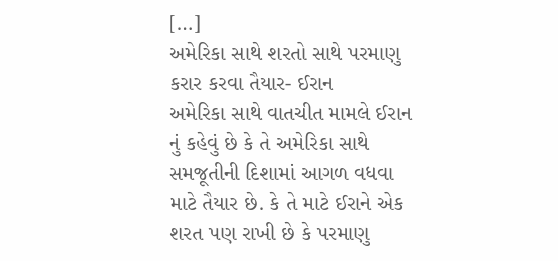[…]
અમેરિકા સાથે શરતો સાથે પરમાણુ કરાર કરવા તૈયાર- ઈરાન
અમેરિકા સાથે વાતચીત મામલે ઈરાન નું કહેવું છે કે તે અમેરિકા સાથે સમજૂતીની દિશામાં આગળ વધવા માટે તૈયાર છે. કે તે માટે ઈરાને એક શરત પણ રાખી છે કે પરમાણુ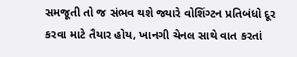સમજૂતી તો જ સંભવ થશે જ્યારે વોશિંગ્ટન પ્રતિબંધો દૂર કરવા માટે તૈયાર હોય, ખાનગી ચેનલ સાથે વાત કરતાં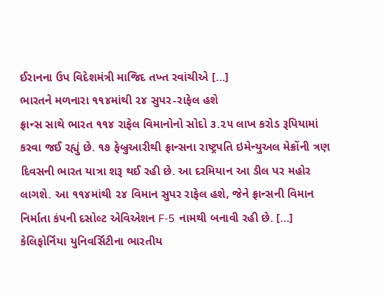ઈરાનના ઉપ વિદેશમંત્રી માજિદ તખ્ત રવાંચીએ […]
ભારતને મળનારા ૧૧૪માંથી ૨૪ સુપર-રાફેલ હશે
ફ્રાન્સ સાથે ભારત ૧૧૪ રાફેલ વિમાનોનો સોદો ૩.૨૫ લાખ કરોડ રૂપિયામાં કરવા જઈ રહ્યું છે. ૧૭ ફેબ્રુઆરીથી ફ્રાન્સના રાષ્ટ્રપતિ ઇમેન્યુઅલ મેક્રોંની ત્રણ દિવસની ભારત યાત્રા શરૂ થઈ રહી છે. આ દરમિયાન આ ડીલ પર મહોર લાગશે. આ ૧૧૪માંથી ૨૪ વિમાન સુપર રાફેલ હશે, જેને ફ્રાન્સની વિમાન નિર્માતા કંપની દસોલ્ટ એવિએશન F-5 નામથી બનાવી રહી છે. […]
કેલિફોર્નિયા યુનિવર્સિટીના ભારતીય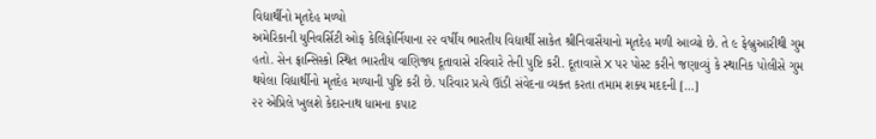વિદ્યાર્થીનો મૃતદેહ મળ્યો
અમેરિકાની યુનિવર્સિટી ઓફ કેલિફોર્નિયાના ૨૨ વર્ષીય ભારતીય વિદ્યાર્થી સાકેત શ્રીનિવાસૈયાનો મૃતદેહ મળી આવ્યો છે. તે ૯ ફેબ્રુઆરીથી ગુમ હતો. સેન ફ્રાન્સિસ્કો સ્થિત ભારતીય વાણિજ્ય દૂતાવાસે રવિવારે તેની પુષ્ટિ કરી. દૂતાવાસે X પર પોસ્ટ કરીને જણાવ્યું કે સ્થાનિક પોલીસે ગુમ થયેલા વિદ્યાર્થીનો મૃતદેહ મળ્યાની પુષ્ટિ કરી છે. પરિવાર પ્રત્યે ઊંડી સંવેદના વ્યક્ત કરતા તમામ શક્ય મદદની […]
૨૨ એપ્રિલે ખુલશે કેદારનાથ ધામના કપાટ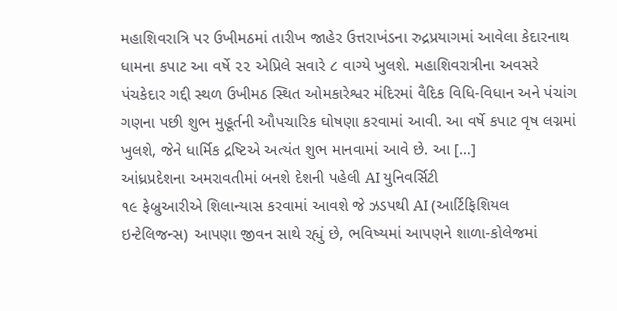મહાશિવરાત્રિ પર ઉખીમઠમાં તારીખ જાહેર ઉત્તરાખંડના રુદ્રપ્રયાગમાં આવેલા કેદારનાથ ધામના કપાટ આ વર્ષે ૨૨ એપ્રિલે સવારે ૮ વાગ્યે ખુલશે. મહાશિવરાત્રીના અવસરે પંચકેદાર ગદ્દી સ્થળ ઉખીમઠ સ્થિત ઓમકારેશ્વર મંદિરમાં વૈદિક વિધિ-વિધાન અને પંચાંગ ગણના પછી શુભ મુહૂર્તની ઔપચારિક ઘોષણા કરવામાં આવી. આ વર્ષે કપાટ વૃષ લગ્નમાં ખુલશે, જેને ધાર્મિક દ્રષ્ટિએ અત્યંત શુભ માનવામાં આવે છે. આ […]
આંધ્રપ્રદેશના અમરાવતીમાં બનશે દેશની પહેલી AI યુનિવર્સિટી
૧૯ ફેબ્રુઆરીએ શિલાન્યાસ કરવામાં આવશે જે ઝડપથી AI (આર્ટિફિશિયલ ઇન્ટેલિજન્સ) આપણા જીવન સાથે રહ્યું છે, ભવિષ્યમાં આપણને શાળા-કોલેજમાં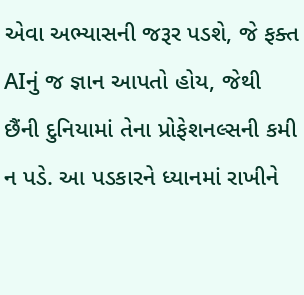એવા અભ્યાસની જરૂર પડશે, જે ફક્ત AIનું જ જ્ઞાન આપતો હોય, જેથી છૈંની દુનિયામાં તેના પ્રોફેશનલ્સની કમી ન પડે. આ પડકારને ધ્યાનમાં રાખીને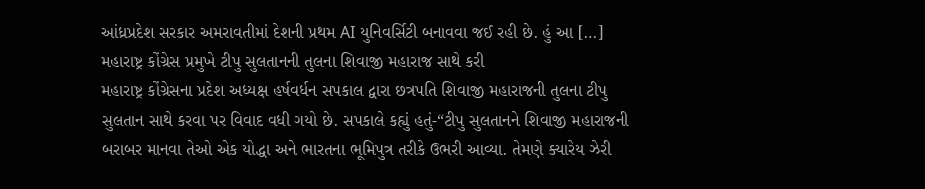આંધ્રપ્રદેશ સરકાર અમરાવતીમાં દેશની પ્રથમ AI યુનિવર્સિટી બનાવવા જઈ રહી છે. હું આ […]
મહારાષ્ટ્ર કોંગ્રેસ પ્રમુખે ટીપુ સુલતાનની તુલના શિવાજી મહારાજ સાથે કરી
મહારાષ્ટ્ર કોંગ્રેસના પ્રદેશ અધ્યક્ષ હર્ષવર્ધન સપકાલ દ્વારા છત્રપતિ શિવાજી મહારાજની તુલના ટીપુ સુલતાન સાથે કરવા પર વિવાદ વધી ગયો છે. સપકાલે કહ્યું હતું-“ટીપુ સુલતાનને શિવાજી મહારાજની બરાબર માનવા તેઓ એક યોદ્ધા અને ભારતના ભૂમિપુત્ર તરીકે ઉભરી આવ્યા. તેમણે ક્યારેય ઝેરી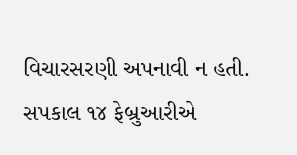વિચારસરણી અપનાવી ન હતી. સપકાલ ૧૪ ફેબ્રુઆરીએ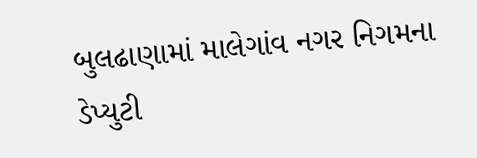બુલઢાણામાં માલેગાંવ નગર નિગમના ડેપ્યુટી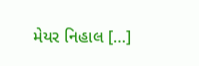મેયર નિહાલ […]